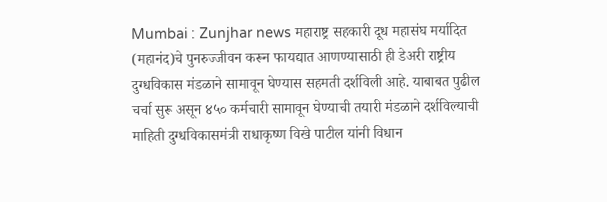Mumbai : Zunjhar news महाराष्ट्र सहकारी दूध महासंघ मर्यादित (महानंद)चे पुनरुज्जीवन करून फायद्यात आणण्यासाठी ही डेअरी राष्ट्रीय दुग्धविकास मंडळाने सामावून घेण्यास सहमती दर्शविली आहे. याबाबत पुढील चर्चा सुरू असून ४५० कर्मचारी सामावून घेण्याची तयारी मंडळाने दर्शविल्याची माहिती दुग्धविकासमंत्री राधाकृष्ण विखे पाटील यांनी विधान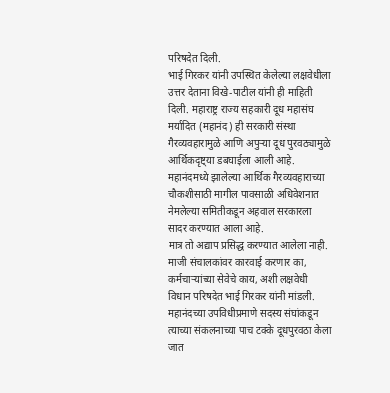परिषदेत दिली.
भाई गिरकर यांनी उपस्थित केलेल्या लक्षवेधीला उत्तर देताना विखे-पाटील यांनी ही माहिती दिली. महाराष्ट्र राज्य सहकारी दूध महासंघ मर्यादित (महानंद) ही सरकारी संस्था गैरव्यवहारामुळे आणि अपुऱ्या दूध पुरवठ्यामुळे आर्थिकदृष्ट्या डबघाईला आली आहे.
महानंदमध्ये झालेल्या आर्थिक गैरव्यवहाराच्या चौकशीसाठी मागील पावसाळी अधिवेशनात नेमलेल्या समितीकडून अहवाल सरकारला सादर करण्यात आला आहे.
मात्र तो अद्याप प्रसिद्ध करण्यात आलेला नाही. माजी संचालकांवर कारवाई करणार का, कर्मचाऱ्यांच्या सेवेचे काय, अशी लक्षवेधी विधान परिषदेत भाई गिरकर यांनी मांडली. महानंदच्या उपविधीप्रमाणे सदस्य संघांकडून त्याच्या संकलनाच्या पाच टक्के दूधपुरवठा केला जात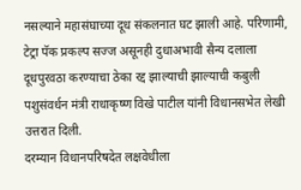नसल्याने महासंघाच्या दूध संकलनात घट झाली आहे. परिणामी, टेट्रा पॅक प्रकल्प सज्ज असूनही दुधाअभावी सैन्य दलाला दूधपुरवठा करण्याचा ठेका रद्द झाल्याची झाल्याची कबुली पशुसंवर्धन मंत्री राधाकृष्ण विखे पाटील यांनी विधानसभेत लेखी उत्तरात दिली.
दरम्यान विधानपरिषदेत लक्षवेधीला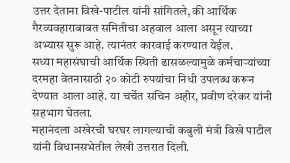उत्तर देताना विखे-पाटील यांनी सांगितले, की आर्थिक गैरव्यवहाराबाबत समितीचा अहवाल आला असून त्याच्या अभ्यास सुरू आहे. त्यानंतर कारवाई करण्यात येईल.
सध्या महासंघाची आर्थिक स्थिती ढासळल्यामुळे कर्मचाऱ्यांच्या दरमहा वेतनासाठी २० कोटी रुपयांचा निधी उपलब्ध करून देण्यात आला आहे. या चर्चेत सचिन अहीर, प्रवीण दरेकर यांनी सहभाग घेतला.
महानंदला अखेरची घरघर लागल्याची कबुली मंत्री विखे पाटील यांनी विधानसभेतील लेखी उत्तरात दिली.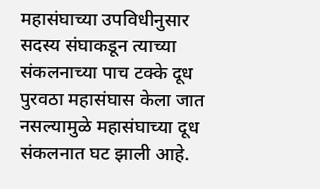महासंघाच्या उपविधीनुसार सदस्य संघाकडून त्याच्या संकलनाच्या पाच टक्के दूध पुरवठा महासंघास केला जात नसल्यामुळे महासंघाच्या दूध संकलनात घट झाली आहे.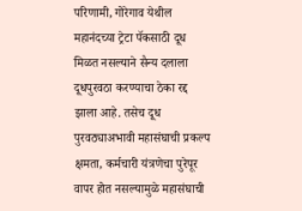परिणामी, गोरेगाव येथील महानंदच्या ट्रेटा पॅकसाठी दूध मिळत नसल्याने सैन्य दलाला दूधपुरवठा करण्याचा ठेका रद्द झाला आहे. तसेच दूध पुरवठ्याअभावी महासंघाची प्रकल्प क्षमता, कर्मचारी यंत्रणेचा पुरेपूर वापर होत नसल्यामुळे महासंघाची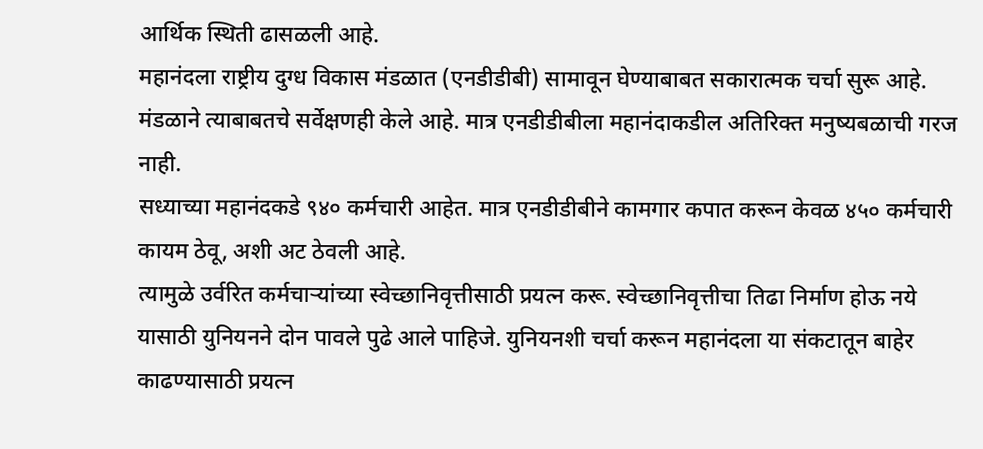आर्थिक स्थिती ढासळली आहे.
महानंदला राष्ट्रीय दुग्ध विकास मंडळात (एनडीडीबी) सामावून घेण्याबाबत सकारात्मक चर्चा सुरू आहे. मंडळाने त्याबाबतचे सर्वेक्षणही केले आहे. मात्र एनडीडीबीला महानंदाकडील अतिरिक्त मनुष्यबळाची गरज नाही.
सध्याच्या महानंदकडे ९४० कर्मचारी आहेत. मात्र एनडीडीबीने कामगार कपात करून केवळ ४५० कर्मचारी कायम ठेवू, अशी अट ठेवली आहे.
त्यामुळे उर्वरित कर्मचाऱ्यांच्या स्वेच्छानिवृत्तीसाठी प्रयत्न करू. स्वेच्छानिवृत्तीचा तिढा निर्माण होऊ नये यासाठी युनियनने दोन पावले पुढे आले पाहिजे. युनियनशी चर्चा करून महानंदला या संकटातून बाहेर काढण्यासाठी प्रयत्न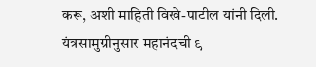करू, अशी माहिती विखे-पाटील यांनी दिली.
यंत्रसामुग्रीनुसार महानंदची ९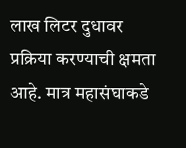लाख लिटर दुधावर प्रक्रिया करण्याची क्षमता आहे. मात्र महासंघाकडे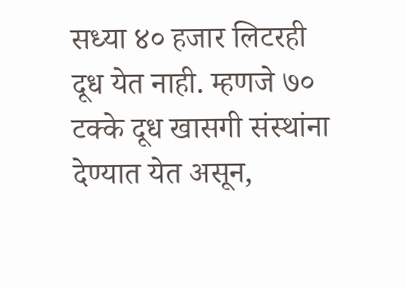सध्या ४० हजार लिटरही दूध येत नाही. म्हणजे ७० टक्के दूध खासगी संस्थांना देण्यात येत असून,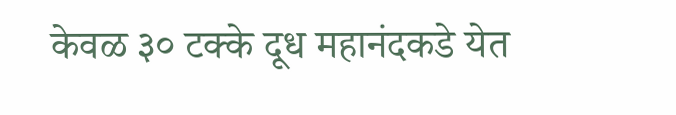केवळ ३० टक्के दूध महानंदकडे येत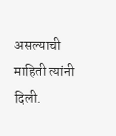असल्याची माहिती त्यांनी दिली.